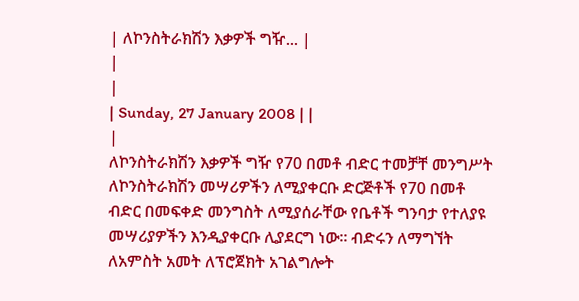| ለኮንስትራክሽን እቃዎች ግዥ... |
|
|
| Sunday, 27 January 2008 | |
|
ለኮንስትራክሽን እቃዎች ግዥ የ70 በመቶ ብድር ተመቻቸ መንግሥት ለኮንስትራክሽን መሣሪዎችን ለሚያቀርቡ ድርጅቶች የ70 በመቶ ብድር በመፍቀድ መንግስት ለሚያሰራቸው የቤቶች ግንባታ የተለያዩ መሣሪያዎችን እንዲያቀርቡ ሊያደርግ ነው፡፡ ብድሩን ለማግኘት ለአምስት አመት ለፕሮጀክት አገልግሎት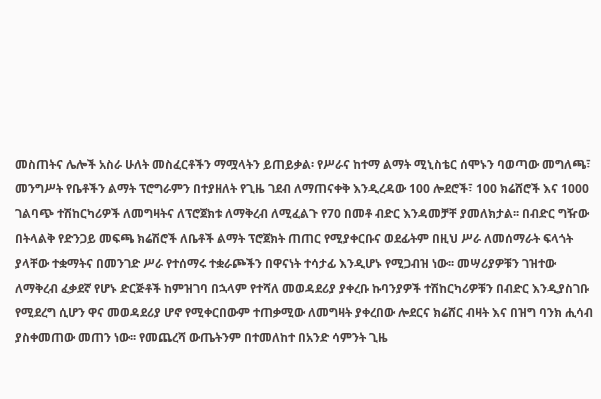መስጠትና ሌሎች አስራ ሁለት መስፈርቶችን ማሟላትን ይጠይቃል፡ የሥራና ከተማ ልማት ሚኒስቴር ሰሞኑን ባወጣው መግለጫ፣ መንግሥት የቤቶችን ልማት ፕሮግራምን በተያዘለት የጊዜ ገደብ ለማጠናቀቅ እንዲረዳው 100 ሎደሮች፣ 100 ክሬሸሮች እና 1000 ገልባጭ ተሽከርካሪዎች ለመግዛትና ለፕሮጀክቱ ለማቅረብ ለሚፈልጉ የ70 በመቶ ብድር እንዳመቻቸ ያመለክታል፡፡ በብድር ግዥው በትላልቅ የድንጋይ መፍጫ ክሬሽሮች ለቤቶች ልማት ፕሮጀክት ጠጠር የሚያቀርቡና ወደፊትም በዚህ ሥራ ለመሰማራት ፍላጎት ያላቸው ተቋማትና በመንገድ ሥራ የተሰማሩ ተቋራጮችን በዋናነት ተሳታፊ እንዲሆኑ የሚጋብዝ ነው፡፡ መሣሪያዎቹን ገዝተው ለማቅረብ ፈቃደኛ የሆኑ ድርጅቶች ከምዝገባ በኋላም የተሻለ መወዳደሪያ ያቀረቡ ኩባንያዎች ተሽከርካሪዎቹን በብድር እንዲያስገቡ የሚደረግ ሲሆን ዋና መወዳደሪያ ሆኖ የሚቀርበውም ተጠቃሚው ለመግዛት ያቀረበው ሎደርና ክሬሸር ብዛት እና በዝግ ባንክ ሒሳብ ያስቀመጠው መጠን ነው፡፡ የመጨረሻ ውጤትንም በተመለከተ በአንድ ሳምንት ጊዜ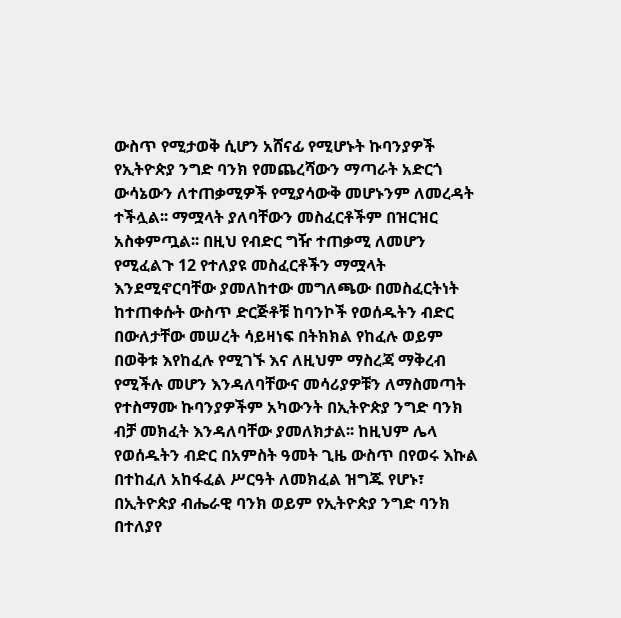ውስጥ የሚታወቅ ሲሆን አሸናፊ የሚሆኑት ኩባንያዎች የኢትዮጵያ ንግድ ባንክ የመጨረሻውን ማጣራት አድርጎ ውሳኔውን ለተጠቃሚዎች የሚያሳውቅ መሆኑንም ለመረዳት ተችሏል፡፡ ማሟላት ያለባቸውን መስፈርቶችም በዝርዝር አስቀምጧል፡፡ በዚህ የብድር ግዥ ተጠቃሚ ለመሆን የሚፈልጉ 12 የተለያዩ መስፈርቶችን ማሟላት እንደሚኖርባቸው ያመለከተው መግለጫው በመስፈርትነት ከተጠቀሱት ውስጥ ድርጅቶቹ ከባንኮች የወሰዱትን ብድር በውለታቸው መሠረት ሳይዛነፍ በትክክል የከፈሉ ወይም በወቅቱ እየከፈሉ የሚገኙ እና ለዚህም ማስረጃ ማቅረብ የሚችሉ መሆን እንዳለባቸውና መሳሪያዎቹን ለማስመጣት የተስማሙ ኩባንያዎችም አካውንት በኢትዮጵያ ንግድ ባንክ ብቻ መክፈት እንዳለባቸው ያመለክታል፡፡ ከዚህም ሌላ የወሰዱትን ብድር በአምስት ዓመት ጊዜ ውስጥ በየወሩ እኩል በተከፈለ አከፋፈል ሥርዓት ለመክፈል ዝግጁ የሆኑ፣ በኢትዮጵያ ብሔራዊ ባንክ ወይም የኢትዮጵያ ንግድ ባንክ በተለያየ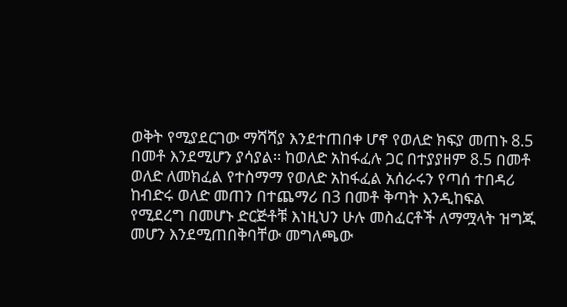ወቅት የሚያደርገው ማሻሻያ እንደተጠበቀ ሆኖ የወለድ ክፍያ መጠኑ 8.5 በመቶ እንደሚሆን ያሳያል፡፡ ከወለድ አከፋፈሉ ጋር በተያያዘም 8.5 በመቶ ወለድ ለመክፈል የተስማማ የወለድ አከፋፈል አሰራሩን የጣሰ ተበዳሪ ከብድሩ ወለድ መጠን በተጨማሪ በ3 በመቶ ቅጣት እንዲከፍል የሚደረግ በመሆኑ ድርጅቶቹ እነዚህን ሁሉ መስፈርቶች ለማሟላት ዝግጁ መሆን እንደሚጠበቅባቸው መግለጫው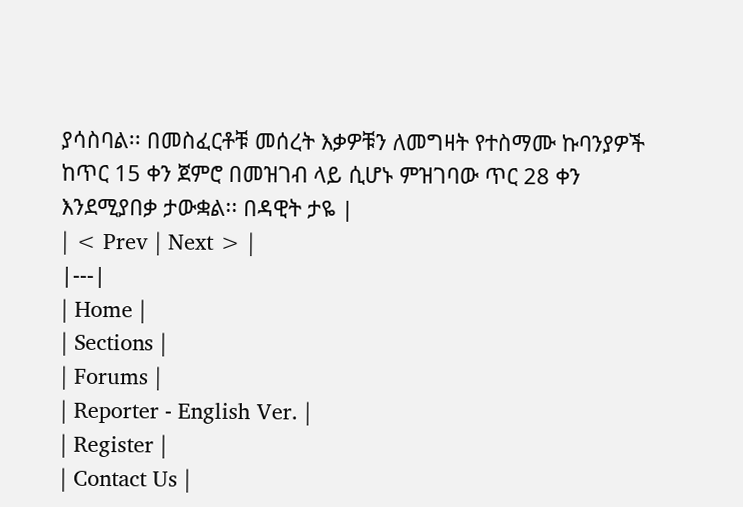ያሳስባል፡፡ በመስፈርቶቹ መሰረት እቃዎቹን ለመግዛት የተስማሙ ኩባንያዎች ከጥር 15 ቀን ጀምሮ በመዝገብ ላይ ሲሆኑ ምዝገባው ጥር 28 ቀን እንደሚያበቃ ታውቋል፡፡ በዳዊት ታዬ |
| < Prev | Next > |
|---|
| Home |
| Sections |
| Forums |
| Reporter - English Ver. |
| Register |
| Contact Us |